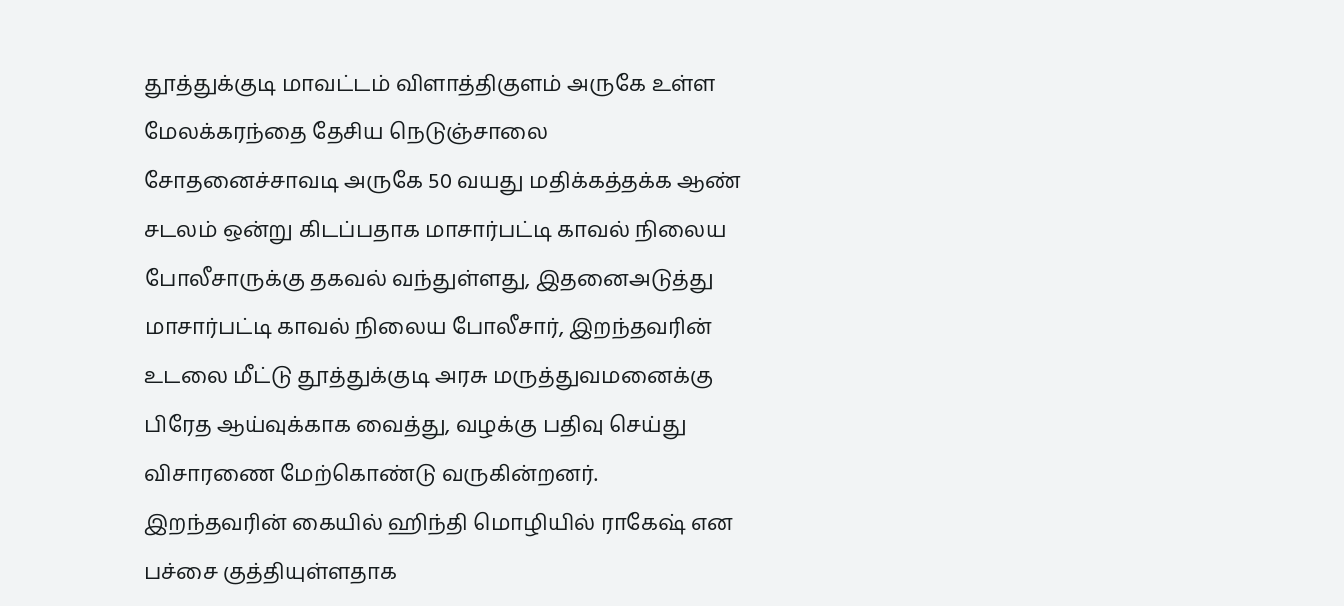தூத்துக்குடி மாவட்டம் விளாத்திகுளம் அருகே உள்ள மேலக்கரந்தை தேசிய நெடுஞ்சாலை சோதனைச்சாவடி அருகே 50 வயது மதிக்கத்தக்க ஆண் சடலம் ஒன்று கிடப்பதாக மாசார்பட்டி காவல் நிலைய போலீசாருக்கு தகவல் வந்துள்ளது, இதனைஅடுத்து மாசார்பட்டி காவல் நிலைய போலீசார், இறந்தவரின் உடலை மீட்டு தூத்துக்குடி அரசு மருத்துவமனைக்கு பிரேத ஆய்வுக்காக வைத்து, வழக்கு பதிவு செய்து விசாரணை மேற்கொண்டு வருகின்றனர். இறந்தவரின் கையில் ஹிந்தி மொழியில் ராகேஷ் என பச்சை குத்தியுள்ளதாக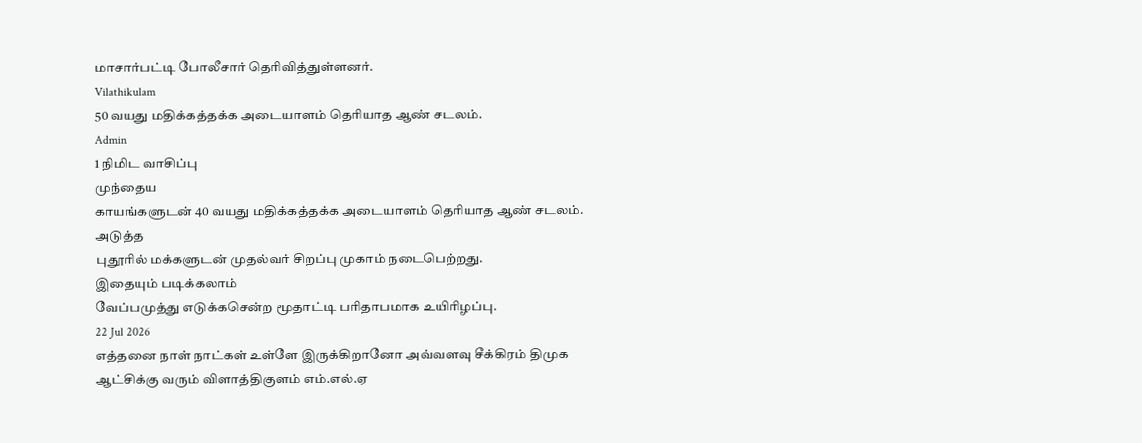மாசார்பட்டி போலீசார் தெரிவித்துள்ளனர்.
Vilathikulam
50 வயது மதிக்கத்தக்க அடையாளம் தெரியாத ஆண் சடலம்.
Admin
1 நிமிட வாசிப்பு
முந்தைய
காயங்களுடன் 40 வயது மதிக்கத்தக்க அடையாளம் தெரியாத ஆண் சடலம்.
அடுத்த
புதூரில் மக்களுடன் முதல்வர் சிறப்பு முகாம் நடைபெற்றது.
இதையும் படிக்கலாம்
வேப்பமுத்து எடுக்கசென்ற மூதாட்டி பரிதாபமாக உயிரிழப்பு.
22 Jul 2026
எத்தனை நாள் நாட்கள் உள்ளே இருக்கிறானோ அவ்வளவு சீக்கிரம் திமுக ஆட்சிக்கு வரும் விளாத்திகுளம் எம்.எல்.ஏ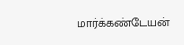மார்க்கண்டேயன்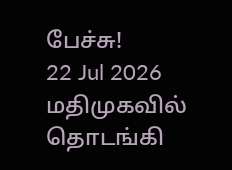பேச்சு!
22 Jul 2026
மதிமுகவில் தொடங்கி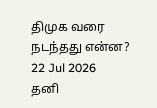திமுக வரை நடந்தது என்ன?
22 Jul 2026
தனி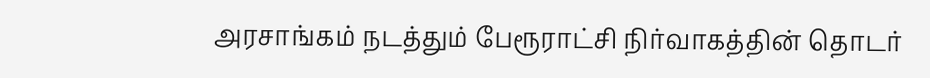அரசாங்கம் நடத்தும் பேரூராட்சி நிர்வாகத்தின் தொடர்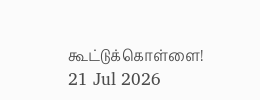கூட்டுக்கொள்ளை!
21 Jul 2026